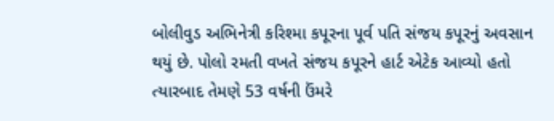બોલીવુડ અભિનેત્રી કરિશ્મા કપૂરના પૂર્વ પતિ સંજય કપૂરનું અવસાન થયું છે. પોલો રમતી વખતે સંજય કપૂરને હાર્ટ એટેક આવ્યો હતો ત્યારબાદ તેમણે 53 વર્ષની ઉંમરે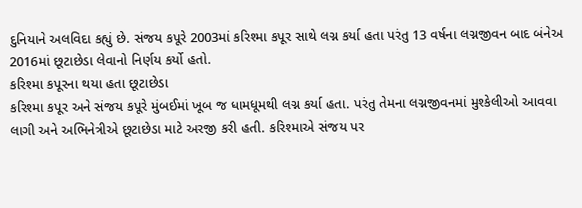દુનિયાને અલવિદા કહ્યું છે. સંજય કપૂરે 2003માં કરિશ્મા કપૂર સાથે લગ્ન કર્યા હતા પરંતુ 13 વર્ષના લગ્નજીવન બાદ બંનેઅ 2016માં છૂટાછેડા લેવાનો નિર્ણય કર્યો હતો.
કરિશ્મા કપૂરના થયા હતા છૂટાછેડા
કરિશ્મા કપૂર અને સંજય કપૂરે મુંબઈમાં ખૂબ જ ધામધૂમથી લગ્ન કર્યા હતા. પરંતુ તેમના લગ્નજીવનમાં મુશ્કેલીઓ આવવા લાગી અને અભિનેત્રીએ છૂટાછેડા માટે અરજી કરી હતી. કરિશ્માએ સંજય પર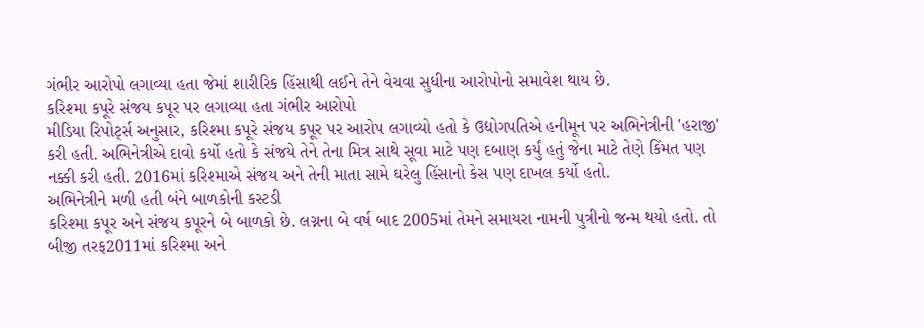ગંભીર આરોપો લગાવ્યા હતા જેમાં શારીરિક હિંસાથી લઈને તેને વેચવા સુધીના આરોપોનો સમાવેશ થાય છે.
કરિશ્મા કપૂરે સંજય કપૂર પર લગાવ્યા હતા ગંભીર આરોપો
મીડિયા રિપોર્ટ્સ અનુસાર, કરિશ્મા કપૂરે સંજય કપૂર પર આરોપ લગાવ્યો હતો કે ઉદ્યોગપતિએ હનીમૂન પર અભિનેત્રીની 'હરાજી' કરી હતી. અભિનેત્રીએ દાવો કર્યો હતો કે સંજયે તેને તેના મિત્ર સાથે સૂવા માટે પણ દબાણ કર્યું હતું જેના માટે તેણે કિંમત પણ નક્કી કરી હતી. 2016માં કરિશ્માએ સંજય અને તેની માતા સામે ઘરેલુ હિંસાનો કેસ પણ દાખલ કર્યો હતો.
અભિનેત્રીને મળી હતી બંને બાળકોની કસ્ટડી
કરિશ્મા કપૂર અને સંજય કપૂરને બે બાળકો છે. લગ્નના બે વર્ષ બાદ 2005માં તેમને સમાયરા નામની પુત્રીનો જન્મ થયો હતો. તો બીજી તરફ2011માં કરિશ્મા અને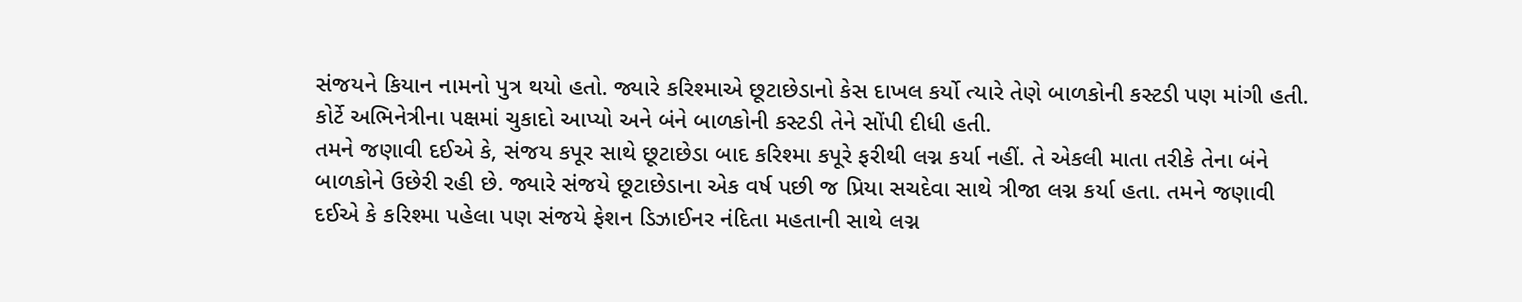સંજયને કિયાન નામનો પુત્ર થયો હતો. જ્યારે કરિશ્માએ છૂટાછેડાનો કેસ દાખલ કર્યો ત્યારે તેણે બાળકોની કસ્ટડી પણ માંગી હતી. કોર્ટે અભિનેત્રીના પક્ષમાં ચુકાદો આપ્યો અને બંને બાળકોની કસ્ટડી તેને સોંપી દીધી હતી.
તમને જણાવી દઈએ કે, સંજય કપૂર સાથે છૂટાછેડા બાદ કરિશ્મા કપૂરે ફરીથી લગ્ન કર્યા નહીં. તે એકલી માતા તરીકે તેના બંને બાળકોને ઉછેરી રહી છે. જ્યારે સંજયે છૂટાછેડાના એક વર્ષ પછી જ પ્રિયા સચદેવા સાથે ત્રીજા લગ્ન કર્યા હતા. તમને જણાવી દઈએ કે કરિશ્મા પહેલા પણ સંજયે ફેશન ડિઝાઈનર નંદિતા મહતાની સાથે લગ્ન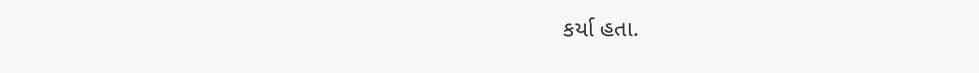કર્યા હતા.